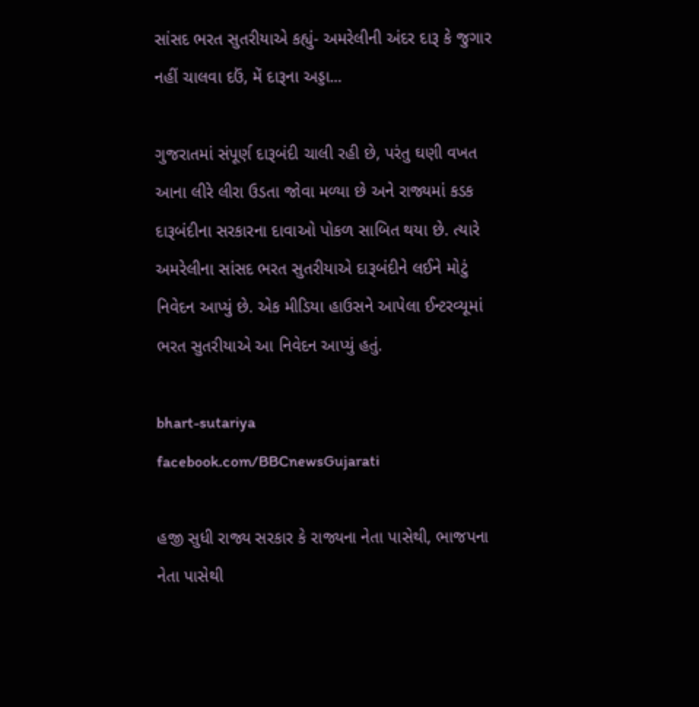સાંસદ ભરત સુતરીયાએ કહ્યું- અમરેલીની અંદર દારૂ કે જુગાર નહીં ચાલવા દઉં, મેં દારૂના અડ્ડા...

ગુજરાતમાં સંપૂર્ણ દારૂબંદી ચાલી રહી છે, પરંતુ ઘણી વખત આના લીરે લીરા ઉડતા જોવા મળ્યા છે અને રાજ્યમાં કડક દારૂબંદીના સરકારના દાવાઓ પોકળ સાબિત થયા છે. ત્યારે અમરેલીના સાંસદ ભરત સુતરીયાએ દારૂબંદીને લઈને મોટું નિવેદન આપ્યું છે. એક મીડિયા હાઉસને આપેલા ઈન્ટરવ્યૂમાં ભરત સુતરીયાએ આ નિવેદન આપ્યું હતું.

bhart-sutariya
facebook.com/BBCnewsGujarati

હજી સુધી રાજ્ય સરકાર કે રાજ્યના નેતા પાસેથી, ભાજપના નેતા પાસેથી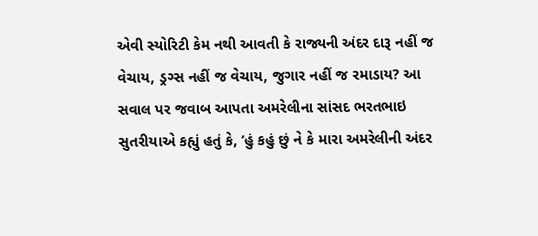એવી સ્યોરિટી કેમ નથી આવતી કે રાજ્યની અંદર દારૂ નહીં જ વેચાય, ડ્રગ્સ નહીં જ વેચાય, જુગાર નહીં જ રમાડાય? આ સવાલ પર જવાબ આપતા અમરેલીના સાંસદ ભરતભાઇ સુતરીયાએ કહ્યું હતું કે, ‘હું કહું છું ને કે મારા અમરેલીની અંદર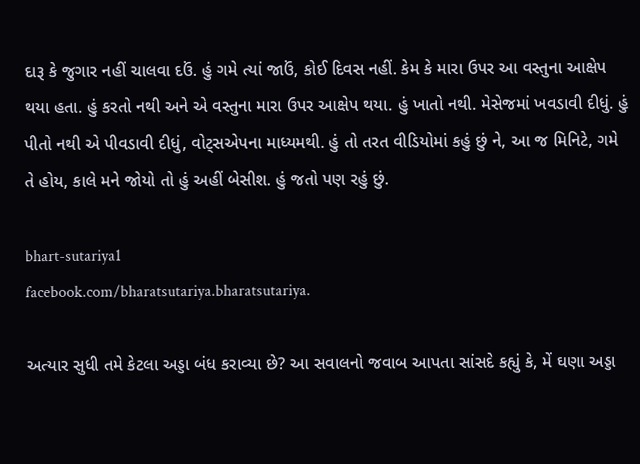દારૂ કે જુગાર નહીં ચાલવા દઉં. હું ગમે ત્યાં જાઉં, કોઈ દિવસ નહીં. કેમ કે મારા ઉપર આ વસ્તુના આક્ષેપ થયા હતા. હું કરતો નથી અને એ વસ્તુના મારા ઉપર આક્ષેપ થયા. હું ખાતો નથી. મેસેજમાં ખવડાવી દીધું. હું પીતો નથી એ પીવડાવી દીધું, વોટ્સએપના માધ્યમથી. હું તો તરત વીડિયોમાં કહું છું ને, આ જ મિનિટે, ગમે તે હોય, કાલે મને જોયો તો હું અહીં બેસીશ. હું જતો પણ રહું છું.

bhart-sutariya1
facebook.com/bharatsutariya.bharatsutariya.

અત્યાર સુધી તમે કેટલા અડ્ડા બંધ કરાવ્યા છે? આ સવાલનો જવાબ આપતા સાંસદે કહ્યું કે, મેં ઘણા અડ્ડા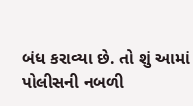બંધ કરાવ્યા છે. તો શું આમાં પોલીસની નબળી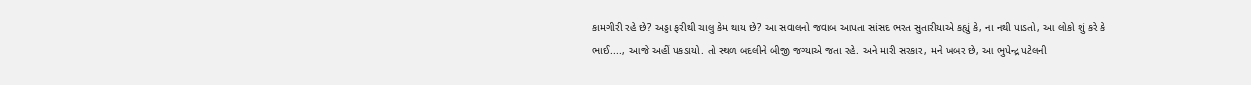કામગીરી રહે છે? અડ્ડા ફરીથી ચાલુ કેમ થાય છે? આ સવાલનો જવાબ આપતા સાંસદ ભરત સુતારીયાએ કહ્યું કે, ના નથી પાડતો, આ લોકો શું કરે કે ભાઈ...., આજે અહીં પકડાયો. તો સ્થળ બદલીને બીજી જગ્યાએ જતા રહે. અને મારી સરકાર, મને ખબર છે, આ ભુપેન્દ્ર પટેલની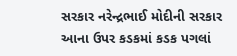સરકાર નરેન્દ્રભાઈ મોદીની સરકાર આના ઉપર કડકમાં કડક પગલાં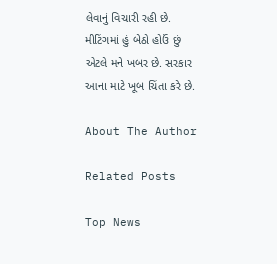લેવાનું વિચારી રહી છે. મીટિંગમાં હું બેઠો હોઉં છું એટલે મને ખબર છે. સરકાર આના માટે ખૂબ ચિંતા કરે છે.

About The Author

Related Posts

Top News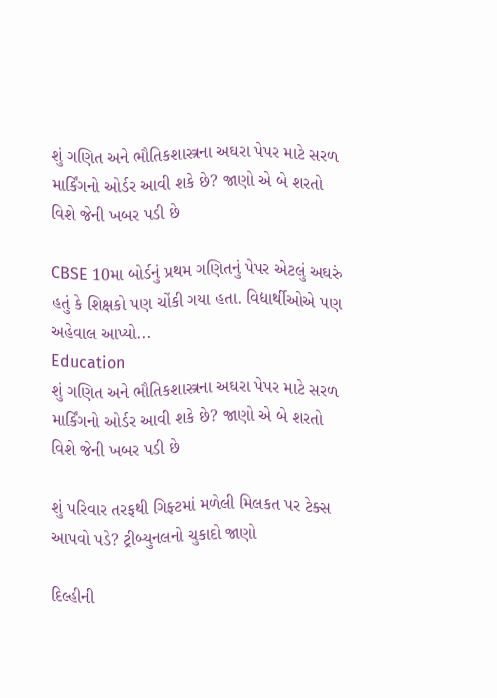શું ગણિત અને ભૌતિકશાસ્ત્રના અઘરા પેપર માટે સરળ માર્કિંગનો ઓર્ડર આવી શકે છે? જાણો એ બે શરતો વિશે જેની ખબર પડી છે

CBSE 10મા બોર્ડનું પ્રથમ ગણિતનું પેપર એટલું અઘરું હતું કે શિક્ષકો પણ ચોંકી ગયા હતા. વિદ્યાર્થીઓએ પણ અહેવાલ આપ્યો...
Education
શું ગણિત અને ભૌતિકશાસ્ત્રના અઘરા પેપર માટે સરળ માર્કિંગનો ઓર્ડર આવી શકે છે? જાણો એ બે શરતો વિશે જેની ખબર પડી છે

શું પરિવાર તરફથી ગિફ્ટમાં મળેલી મિલકત પર ટેક્સ આપવો પડે? ટ્રીબ્યુનલનો ચુકાદો જાણો

દિલ્હીની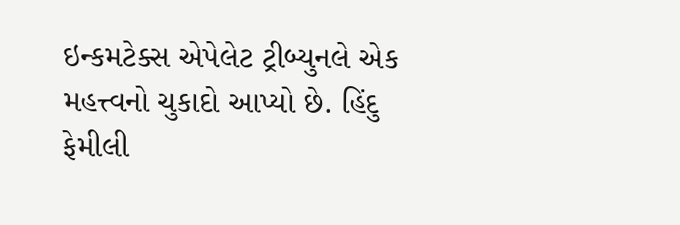ઇન્કમટેક્સ એપેલેટ ટ્રીબ્યુનલે એક મહત્ત્વનો ચુકાદો આપ્યો છે. હિંદુ ફેમીલી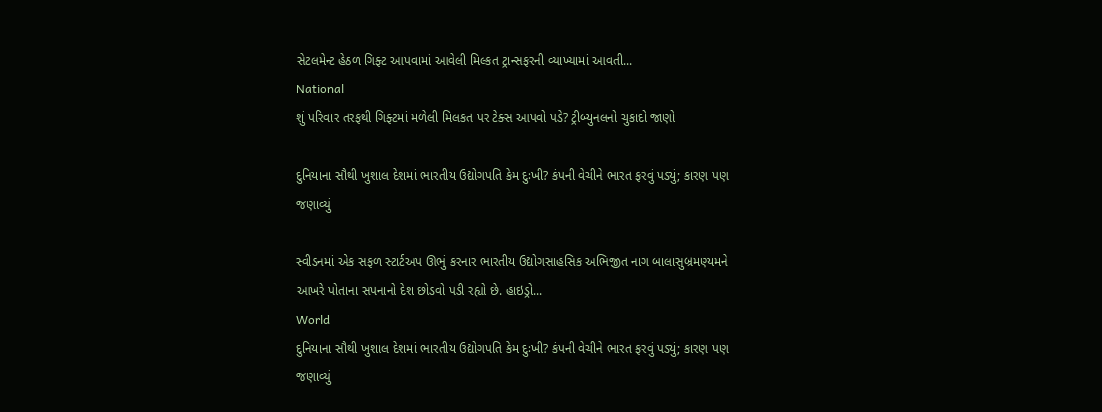સેટલમેન્ટ હેઠળ ગિફ્ટ આપવામાં આવેલી મિલ્કત ટ્રાન્સફરની વ્યાખ્યામાં આવતી...
National
શું પરિવાર તરફથી ગિફ્ટમાં મળેલી મિલકત પર ટેક્સ આપવો પડે? ટ્રીબ્યુનલનો ચુકાદો જાણો

દુનિયાના સૌથી ખુશાલ દેશમાં ભારતીય ઉદ્યોગપતિ કેમ દુઃખી? કંપની વેચીને ભારત ફરવું પડ્યું; કારણ પણ જણાવ્યું

સ્વીડનમાં એક સફળ સ્ટાર્ટઅપ ઊભું કરનાર ભારતીય ઉદ્યોગસાહસિક અભિજીત નાગ બાલાસુબ્રમણ્યમને આખરે પોતાના સપનાનો દેશ છોડવો પડી રહ્યો છે. હાઇડ્રો...
World
દુનિયાના સૌથી ખુશાલ દેશમાં ભારતીય ઉદ્યોગપતિ કેમ દુઃખી? કંપની વેચીને ભારત ફરવું પડ્યું; કારણ પણ જણાવ્યું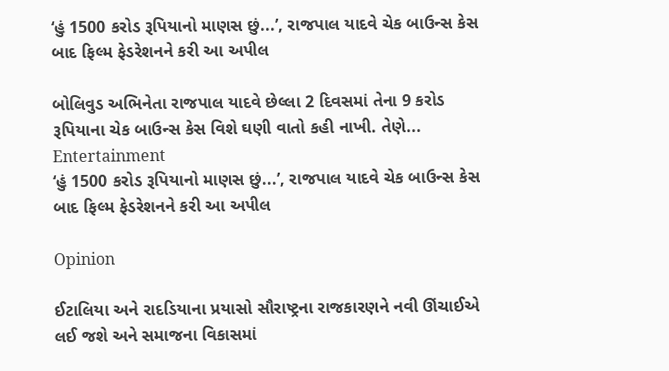‘હું 1500 કરોડ રૂપિયાનો માણસ છું...’, રાજપાલ યાદવે ચેક બાઉન્સ કેસ બાદ ફિલ્મ ફેડરેશનને કરી આ અપીલ

બોલિવુડ અભિનેતા રાજપાલ યાદવે છેલ્લા 2 દિવસમાં તેના 9 કરોડ રૂપિયાના ચેક બાઉન્સ કેસ વિશે ઘણી વાતો કહી નાખી. તેણે...
Entertainment
‘હું 1500 કરોડ રૂપિયાનો માણસ છું...’, રાજપાલ યાદવે ચેક બાઉન્સ કેસ બાદ ફિલ્મ ફેડરેશનને કરી આ અપીલ

Opinion

ઈટાલિયા અને રાદડિયાના પ્રયાસો સૌરાષ્ટ્રના રાજકારણને નવી ઊંચાઈએ લઈ જશે અને સમાજના વિકાસમાં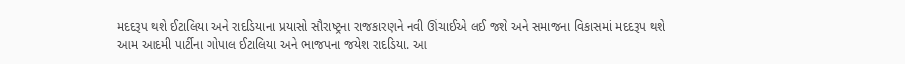મદદરૂપ થશે ઈટાલિયા અને રાદડિયાના પ્રયાસો સૌરાષ્ટ્રના રાજકારણને નવી ઊંચાઈએ લઈ જશે અને સમાજના વિકાસમાં મદદરૂપ થશે
આમ આદમી પાર્ટીના ગોપાલ ઈટાલિયા અને ભાજપના જયેશ રાદડિયા. આ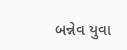બન્નેવ યુવા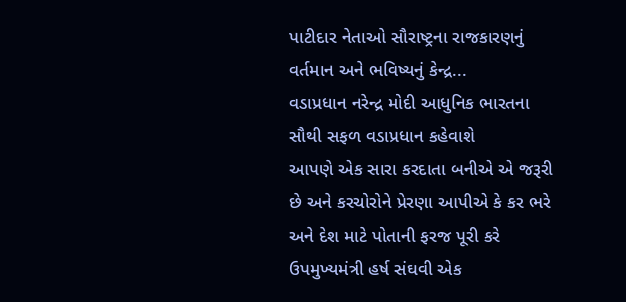પાટીદાર નેતાઓ સૌરાષ્ટ્રના રાજકારણનું વર્તમાન અને ભવિષ્યનું કેન્દ્ર...
વડાપ્રધાન નરેન્દ્ર મોદી આધુનિક ભારતના સૌથી સફળ વડાપ્રધાન કહેવાશે
આપણે એક સારા કરદાતા બનીએ એ જરૂરી છે અને કરચોરોને પ્રેરણા આપીએ કે કર ભરે અને દેશ માટે પોતાની ફરજ પૂરી કરે
ઉપમુખ્યમંત્રી હર્ષ સંઘવી એક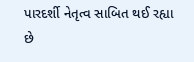પારદર્શી નેતૃત્વ સાબિત થઈ રહ્યા છે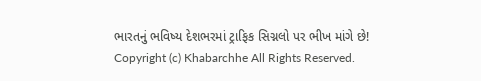ભારતનું ભવિષ્ય દેશભરમાં ટ્રાફિક સિગ્નલો પર ભીખ માંગે છે!
Copyright (c) Khabarchhe All Rights Reserved.